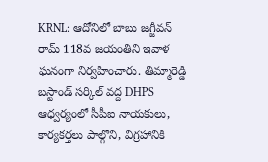KRNL: ఆదోనిలో బాబు జగ్జీవన్ రామ్ 118వ జయంతిని ఇవాళ ఘనంగా నిర్వహించారు. తిమ్మారెడ్డి బస్టాండ్ సర్కిల్ వద్ద DHPS ఆధ్వర్యంలో సీపీఐ నాయకులు, కార్యకర్తలు పాల్గొని, విగ్రహానికి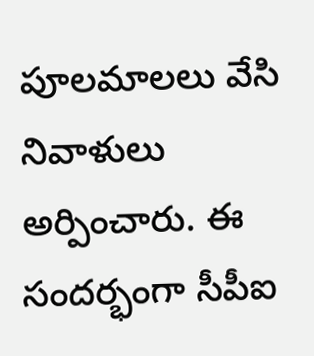పూలమాలలు వేసి నివాళులు అర్పించారు. ఈ సందర్భంగా సీపీఐ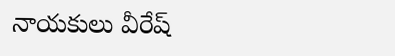నాయకులు వీరేష్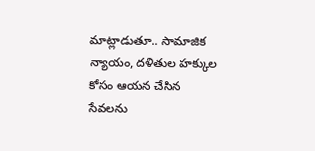మాట్లాడుతూ.. సామాజిక న్యాయం, దళితుల హక్కుల కోసం ఆయన చేసిన సేవలను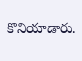కొనియాడారు.